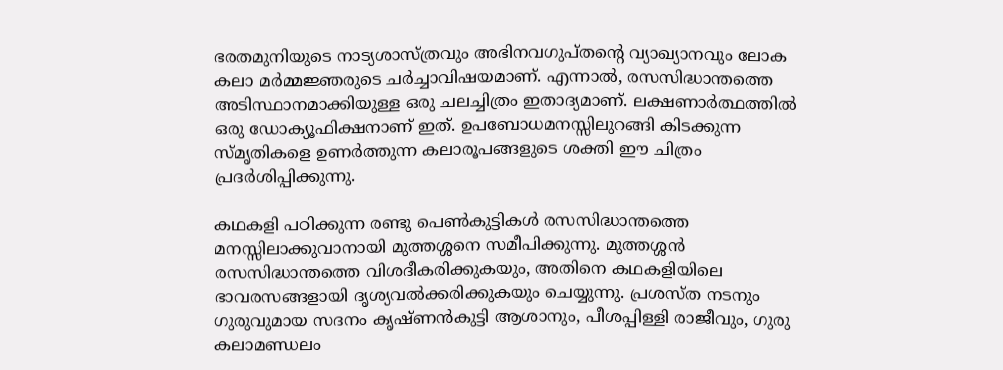ഭരതമുനിയുടെ നാട്യശാസ്ത്രവും അഭിനവഗുപ്തന്റെ വ്യാഖ്യാനവും ലോക കലാ മര്‍മ്മജ്ഞരുടെ ചര്‍ച്ചാവിഷയമാണ്. എന്നാൽ, രസസിദ്ധാന്തത്തെ അടിസ്ഥാനമാക്കിയുള്ള ഒരു ചലച്ചിത്രം ഇതാദ്യമാണ്. ലക്ഷണാര്‍ത്ഥത്തിൽ ഒരു ഡോക്യൂഫിക്ഷനാണ് ഇത്. ഉപബോധമനസ്സിലുറങ്ങി കിടക്കുന്ന സ്മൃതികളെ ഉണര്‍ത്തുന്ന കലാരൂപങ്ങളുടെ ശക്തി ഈ ചിത്രം പ്രദർശിപ്പിക്കുന്നു.

കഥകളി പഠിക്കുന്ന രണ്ടു പെണ്‍കുട്ടികള്‍ രസസിദ്ധാന്തത്തെ മനസ്സിലാക്കുവാനായി മുത്തശ്ശനെ സമീപിക്കുന്നു. മുത്തശ്ശൻ രസസിദ്ധാന്തത്തെ വിശദീകരിക്കുകയും, അതിനെ കഥകളിയിലെ ഭാവരസങ്ങളായി ദൃശ്യവല്‍ക്കരിക്കുകയും ചെയ്യുന്നു. പ്രശസ്ത നടനും ഗുരുവുമായ സദനം കൃഷ്ണന്‍കുട്ടി ആശാനും, പീശപ്പിള്ളി രാജീവും, ഗുരു കലാമണ്ഡലം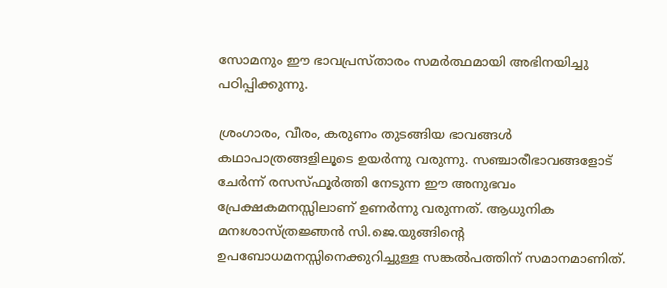സോമനും ഈ ഭാവപ്രസ്താരം സമര്‍ത്ഥമായി അഭിനയിച്ചു പഠിപ്പിക്കുന്നു.

ശ്രംഗാരം, വീരം, കരുണം തുടങ്ങിയ ഭാവങ്ങൾ കഥാപാത്രങ്ങളിലൂടെ ഉയര്‍ന്നു വരുന്നു. സഞ്ചാരീഭാവങ്ങളോട് ചേര്‍ന്ന് രസസ്ഫൂര്‍ത്തി നേടുന്ന ഈ അനുഭവം പ്രേക്ഷകമനസ്സിലാണ് ഉണര്‍ന്നു വരുന്നത്. ആധുനിക മനഃശാസ്ത്രജ്ഞൻ സി.ജെ.യുങ്ങിന്റെ ഉപബോധമനസ്സിനെക്കുറിച്ചുള്ള സങ്കല്‍പത്തിന് സമാനമാണിത്.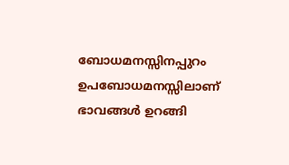ബോധമനസ്സിനപ്പുറം ഉപബോധമനസ്സിലാണ് ഭാവങ്ങൾ ഉറങ്ങി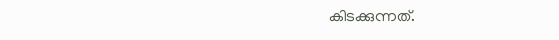കിടക്കുന്നത്.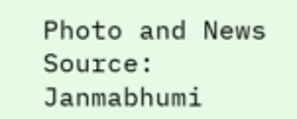Photo and News Source: Janmabhumi